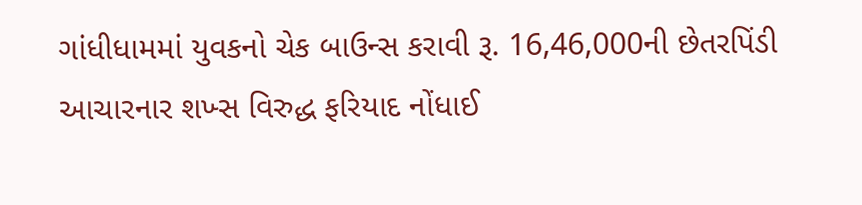ગાંધીધામમાં યુવકનો ચેક બાઉન્સ કરાવી રૂ. 16,46,000ની છેતરપિંડી આચારનાર શખ્સ વિરુદ્ધ ફરિયાદ નોંધાઈ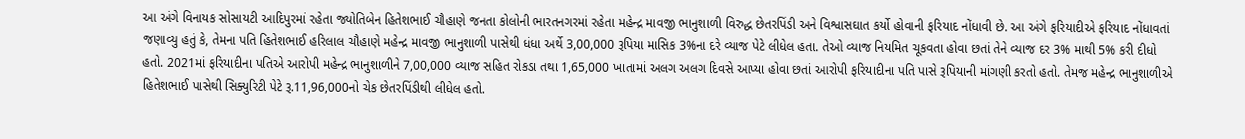આ અંગે વિનાયક સોસાયટી આદિપુરમાં રહેતા જ્યોતિબેન હિતેશભાઈ ચૌહાણે જનતા કોલોની ભારતનગરમાં રહેતા મહેન્દ્ર માવજી ભાનુશાળી વિરુદ્ધ છેતરપિંડી અને વિશ્વાસઘાત કર્યો હોવાની ફરિયાદ નોંધાવી છે. આ અંગે ફરિયાદીએ ફરિયાદ નોંધાવતાં જણાવ્યુ હતું કે, તેમના પતિ હિતેશભાઈ હરિલાલ ચૌહાણે મહેન્દ્ર માવજી ભાનુશાળી પાસેથી ધંધા અર્થે 3,00,000 રૂપિયા માસિક 3%ના દરે વ્યાજ પેટે લીધેલ હતા. તેઓ વ્યાજ નિયમિત ચૂકવતા હોવા છતાં તેને વ્યાજ દર 3% માથી 5% કરી દીધો હતો. 2021માં ફરિયાદીના પતિએ આરોપી મહેન્દ્ર ભાનુશાળીને 7,00,000 વ્યાજ સહિત રોકડા તથા 1,65,000 ખાતામાં અલગ અલગ દિવસે આપ્યા હોવા છતાં આરોપી ફરિયાદીના પતિ પાસે રૂપિયાની માંગણી કરતો હતો. તેમજ મહેન્દ્ર ભાનુશાળીએ હિતેશભાઈ પાસેથી સિક્યુરિટી પેટે રૂ.11,96,000નો ચેક છેતરપિંડીથી લીધેલ હતો.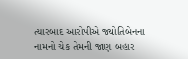ત્યારબાદ આરોપીએ જ્યોતિબેનના નામનો ચેક તેમની જાણ બહાર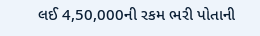લઈ 4,50,000ની રકમ ભરી પોતાની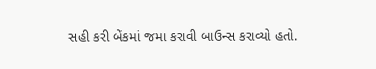સહી કરી બેંકમાં જમા કરાવી બાઉન્સ કરાવ્યો હતો.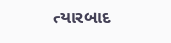ત્યારબાદ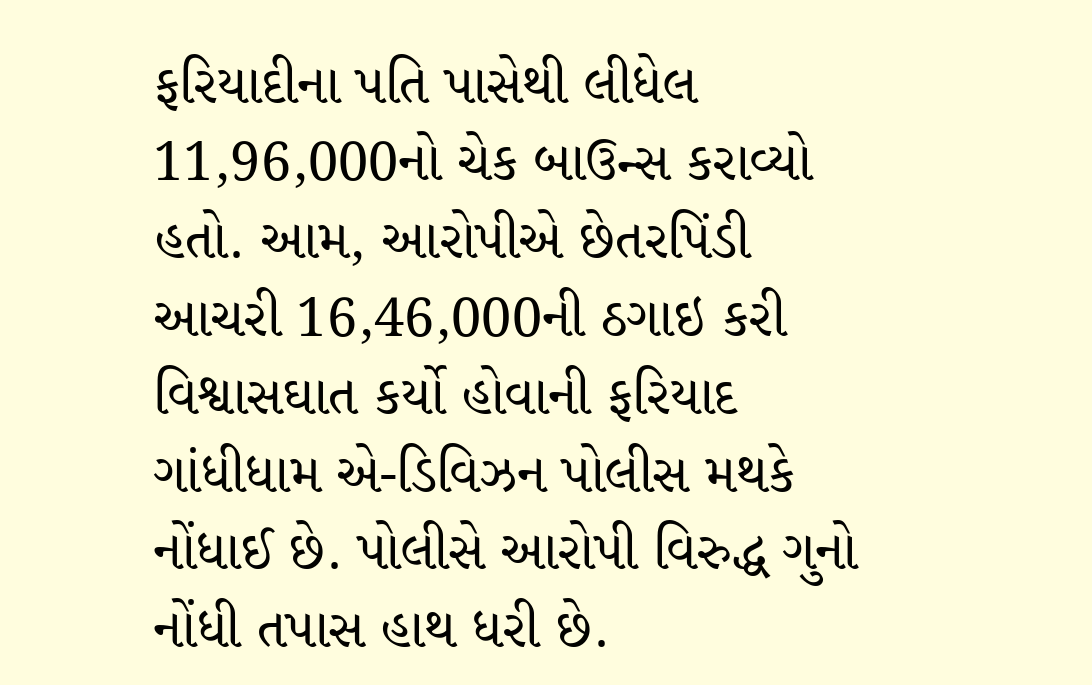ફરિયાદીના પતિ પાસેથી લીધેલ 11,96,000નો ચેક બાઉન્સ કરાવ્યો હતો. આમ, આરોપીએ છેતરપિંડી આચરી 16,46,000ની ઠગાઇ કરી વિશ્વાસઘાત કર્યો હોવાની ફરિયાદ ગાંધીધામ એ-ડિવિઝન પોલીસ મથકે નોંધાઈ છે. પોલીસે આરોપી વિરુદ્ધ ગુનો નોંધી તપાસ હાથ ધરી છે.